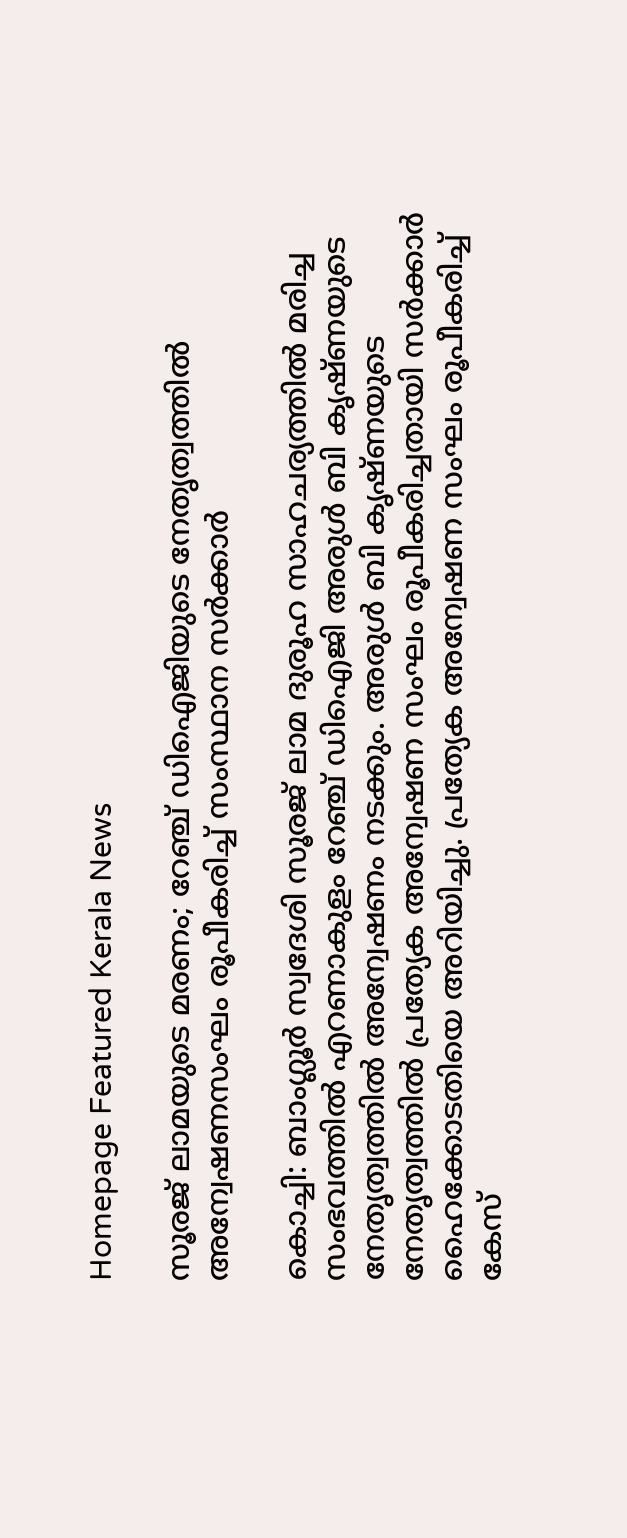Homepage Featured Kerala News

സൂരജ്‌ ലാമയുടെ മരണം; റേഞ്ച് ഡിഐജിയുടെ നേതൃത്വത്തിൽ അന്വേഷണസംഘം രൂപീകരിച്ച് സംസ്ഥാന സർക്കാർ

കൊച്ചി: ബാംഗ്ലൂർ സ്വദേശി സൂരജ്‌ ലാമ ദുരൂഹ സാഹചര്യത്തിൽ മരിച്ച സംഭവത്തിൽ എറണാകുളം റേഞ്ച് ഡിഐജി അരുൾ ബി കൃഷ്ണയുടെ നേതൃത്വത്തിൽ അന്വേഷണം നടക്കും. അരുൾ ബി കൃഷ്ണയുടെ നേതൃത്വത്തിൽ പ്രത്യേക അന്വേഷണ സംഘം രൂപീകരിച്ചതായി സർക്കാർ ഹൈക്കോടതിയെ അറിയിച്ചു. പ്രത്യേക അന്വേഷണ സംഘം രൂപീകരിച്ച് കേസ്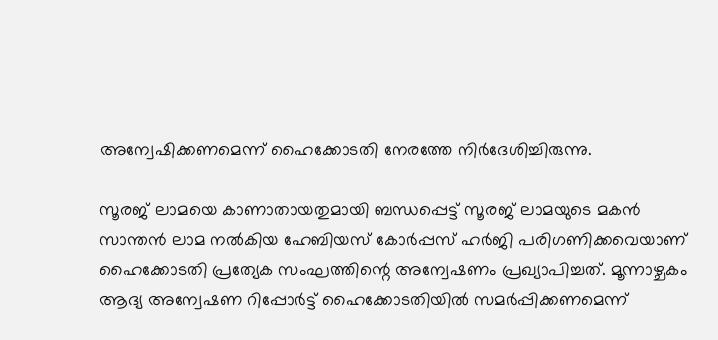അന്വേഷിക്കണമെന്ന് ഹൈക്കോടതി നേരത്തേ നിർദേശിച്ചിരുന്നു.

സൂരജ് ലാമയെ കാണാതായതുമായി ബന്ധപ്പെട്ട് സൂരജ്‌ ലാമയുടെ മകൻ സാന്തൻ ലാമ നൽകിയ ഹേബിയസ് കോർപ്പസ് ഹർജി പരിഗണിക്കവെയാണ് ഹൈക്കോടതി പ്രത്യേക സംഘത്തിന്റെ അന്വേഷണം പ്രഖ്യാപിച്ചത്. മൂന്നാഴ്ചകം ആദ്യ അന്വേഷണ റിപ്പോർട്ട് ഹൈക്കോടതിയിൽ സമർപ്പിക്കണമെന്ന്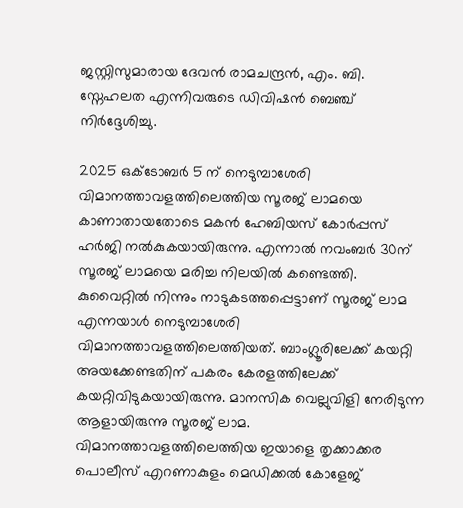ജസ്റ്റിസുമാരായ ദേവൻ രാമചന്ദ്രൻ, എം. ബി. സ്നേഹലത എന്നിവരുടെ ഡിവിഷൻ ബെഞ്ച് നിർദ്ദേശിച്ചു.

2025 ഒക്ടോബർ 5 ന് നെടുമ്പാശേരി വിമാനത്താവളത്തിലെത്തിയ സൂരജ് ലാമയെ കാണാതായതോടെ മകൻ ഹേബിയസ് കോർപ്പസ് ഹർജി നൽകുകയായിരുന്നു. എന്നാൽ നവംബർ 30ന് സൂരജ് ലാമയെ മരിച്ച നിലയിൽ കണ്ടെത്തി. കുവൈറ്റിൽ നിന്നും നാടുകടത്തപ്പെട്ടാണ് സൂരജ് ലാമ എന്നയാൾ നെടുമ്പാശേരി വിമാനത്താവളത്തിലെത്തിയത്. ബാംഗ്ലൂരിലേക്ക് കയറ്റി അയക്കേണ്ടതിന് പകരം കേരളത്തിലേക്ക് കയറ്റിവിടുകയായിരുന്നു. മാനസിക വെല്ലുവിളി നേരിടുന്ന ആളായിരുന്നു സൂരജ് ലാമ. വിമാനത്താവളത്തിലെത്തിയ ഇയാളെ തൃക്കാക്കര പൊലീസ് എറണാകുളം മെഡിക്കൽ കോളേജ്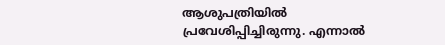ആശുപത്രിയിൽ പ്രവേശിപ്പിച്ചിരുന്നു. എന്നാൽ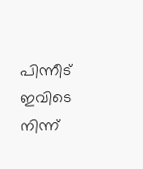പിന്നീട് ഇവിടെ നിന്ന്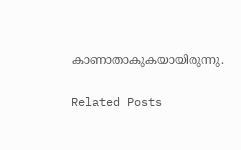കാണാതാകുകയായിരുന്നു.

Related Posts